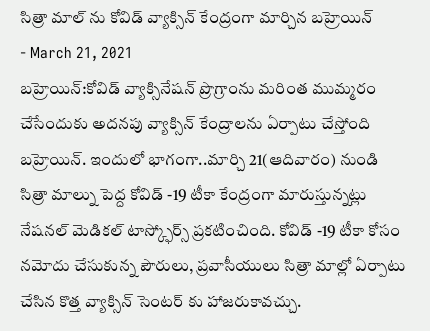సిత్రా మాల్ ను కోవిడ్ వ్యాక్సిన్ కేంద్రంగా మార్చిన బహ్రెయిన్
- March 21, 2021
బహ్రెయిన్:కోవిడ్ వ్యాక్సినేషన్ ప్రొగ్రాంను మరింత ముమ్మరం చేసేందుకు అదనపు వ్యాక్సిన్ కేంద్రాలను ఏర్పాటు చేస్తోంది బహ్రెయిన్. ఇందులో భాగంగా..మార్చి 21(ఆదివారం) నుండి సిత్రా మాల్ను పెద్ద కోవిడ్ -19 టీకా కేంద్రంగా మారుస్తున్నట్లు నేషనల్ మెడికల్ టాస్క్ఫోర్స్ ప్రకటించింది. కోవిడ్ -19 టీకా కోసం నమోదు చేసుకున్న పౌరులు, ప్రవాసీయులు సిత్రా మాల్లో ఏర్పాటు చేసిన కొత్త వ్యాక్సిన్ సెంటర్ కు హాజరుకావచ్చు.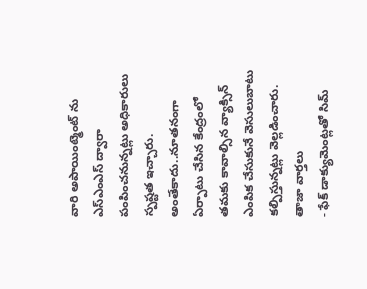వారి అపాయింట్మెంట్ ను ఎస్ఎంఎస్ ద్వారా పంపించనున్నట్లు అధికారులు స్పష్టత ఇచ్చారు. అంతేకాదు..నూతనంగా ఏర్పాటు చేసిన కేంద్రంలో తమకు కావాల్సిన వ్యాక్సిన్ ఎంపిక చేసుకునే వెసులుబాటు కల్పిస్తున్నట్లు వెల్లడించారు.
తాజా వార్తలు
- ఫేక్ డాక్యుమెంట్లతో సిమ్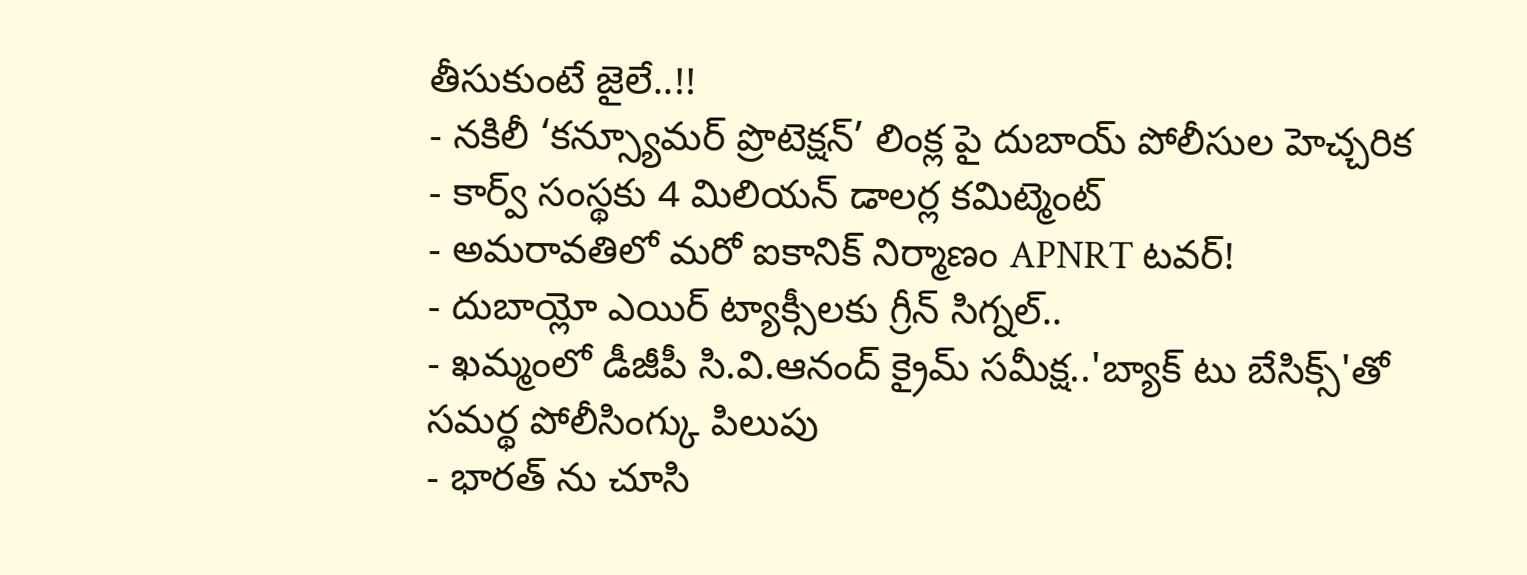తీసుకుంటే జైలే..!!
- నకిలీ ‘కన్స్యూమర్ ప్రొటెక్షన్’ లింక్ల పై దుబాయ్ పోలీసుల హెచ్చరిక
- కార్వ్ సంస్థకు 4 మిలియన్ డాలర్ల కమిట్మెంట్
- అమరావతిలో మరో ఐకానిక్ నిర్మాణం APNRT టవర్!
- దుబాయ్లో ఎయిర్ ట్యాక్సీలకు గ్రీన్ సిగ్నల్..
- ఖమ్మంలో డీజీపీ సి.వి.ఆనంద్ క్రైమ్ సమీక్ష..'బ్యాక్ టు బేసిక్స్'తో సమర్థ పోలీసింగ్కు పిలుపు
- భారత్ ను చూసి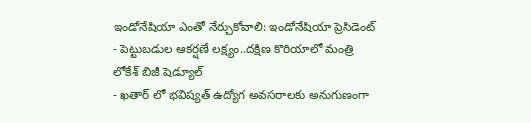ఇండోనేషియా ఎంతో నేర్చుకోవాలి: ఇండోనేషియా ప్రెసిడెంట్
- పెట్టుబడుల ఆకర్షణే లక్ష్యం..దక్షిణ కొరియాలో మంత్రి లోకేశ్ బిజీ షెడ్యూల్
- ఖతార్ లో భవిష్యత్ ఉద్యోగ అవసరాలకు అనుగుణంగా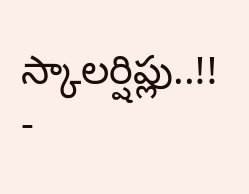స్కాలర్షిప్లు..!!
-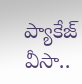ప్యాకేజ్ వీసా..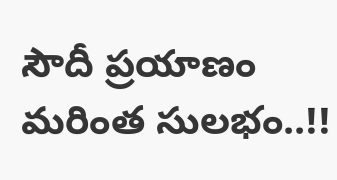సౌదీ ప్రయాణం మరింత సులభం..!!